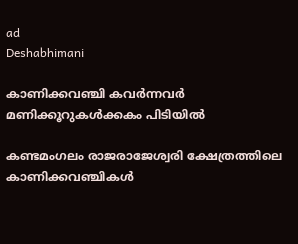ad
Deshabhimani

കാണിക്കവഞ്ചി കവർന്നവർ
മണിക്കൂറുകൾക്കകം പിടിയിൽ

കണ്ടമംഗലം രാജരാജേശ്വരി ക്ഷേത്രത്തിലെ കാണിക്കവഞ്ചികള്‍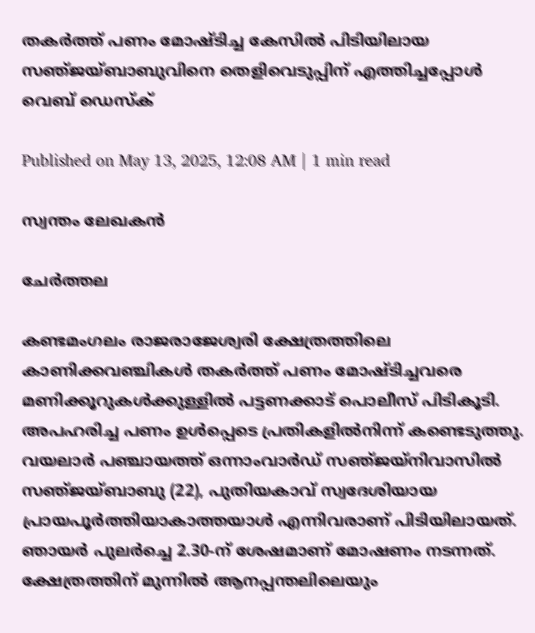തകര്‍ത്ത്‌ പണം മോഷ്‌ടിച്ച കേസിൽ പിടിയിലായ സഞ്‌ജയ്‌ബാബുവിനെ തെളിവെടുപ്പിന്‌ എത്തിച്ചപ്പോൾ
വെബ് ഡെസ്ക്

Published on May 13, 2025, 12:08 AM | 1 min read

സ്വന്തം ലേഖകൻ

ചേർത്തല

കണ്ടമംഗലം രാജരാജേശ്വരി ക്ഷേത്രത്തിലെ കാണിക്കവഞ്ചികൾ തകർത്ത്‌ പണം മോഷ്‌ടിച്ചവരെ മണിക്കൂറുകൾക്കുള്ളിൽ പട്ടണക്കാട്‌ പൊലീസ്‌ പിടികൂടി. അപഹരിച്ച പണം ഉൾപ്പെടെ പ്രതികളിൽനിന്ന്‌ കണ്ടെടുത്തു. വയലാർ പഞ്ചായത്ത് ഒന്നാംവാർഡ് സഞ്‌ജയ്‌നിവാസിൽ സഞ്‌ജയ്ബാബു (22), പുതിയകാവ് സ്വദേശിയായ പ്രായപൂർത്തിയാകാത്തയാൾ എന്നിവരാണ് പിടിയിലായത്. ഞായർ പുലർച്ചെ 2.30-ന്‌ ശേഷമാണ് മോഷണം നടന്നത്. ക്ഷേത്രത്തിന്‌ മുന്നിൽ ആനപ്പന്തലിലെയും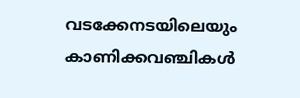വടക്കേനടയിലെയും കാണിക്കവഞ്ചികൾ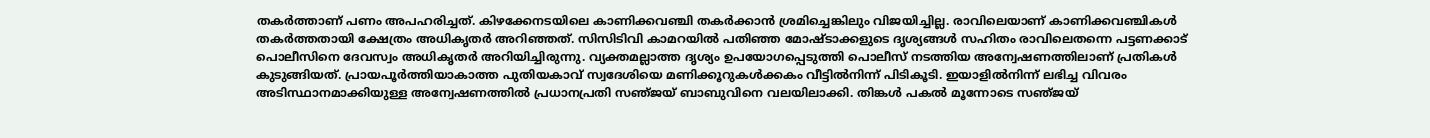തകർത്താണ്‌ പണം അപഹരിച്ചത്. കിഴക്കേനടയിലെ കാണിക്കവഞ്ചി തകർക്കാൻ ശ്രമിച്ചെങ്കിലും വിജയിച്ചില്ല. രാവിലെയാണ്‌ കാണിക്കവഞ്ചികൾ തകർത്തതായി ക്ഷേത്രം അധികൃതർ അറിഞ്ഞത്‌. സിസിടിവി കാമറയിൽ പതിഞ്ഞ മോഷ്‌ടാക്കളുടെ ദൃശ്യങ്ങൾ സഹിതം രാവിലെതന്നെ പട്ടണക്കാട് പൊലീസിനെ ദേവസ്വം അധികൃതർ അറിയിച്ചിരുന്നു. വ്യക്തമല്ലാത്ത ദൃശ്യം ഉപയോഗപ്പെടുത്തി പൊലീസ് നടത്തിയ അന്വേഷണത്തിലാണ്‌ പ്രതികൾ കുടുങ്ങിയത്. പ്രായപൂർത്തിയാകാത്ത പുതിയകാവ് സ്വദേശിയെ മണിക്കൂറുകൾക്കകം വീട്ടിൽനിന്ന്‌ പിടികൂടി. ഇയാളിൽനിന്ന്‌ ലഭിച്ച വിവരം അടിസ്ഥാനമാക്കിയുള്ള അന്വേഷണത്തിൽ പ്രധാനപ്രതി സഞ്‌ജയ് ബാബുവിനെ വലയിലാക്കി. തിങ്കൾ പകൽ മൂന്നോടെ സഞ്‌ജയ്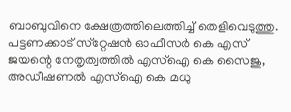ബാബുവിനെ ക്ഷേത്രത്തിലെത്തിച്ച്‌ തെളിവെടുത്തു. പട്ടണക്കാട് സ്‌റ്റേഷൻ ഓഫീസർ കെ എസ് ജയന്റെ നേതൃത്വത്തിൽ എസ്ഐ കെ സൈജു, അഡീഷണൽ എസ്ഐ കെ മധു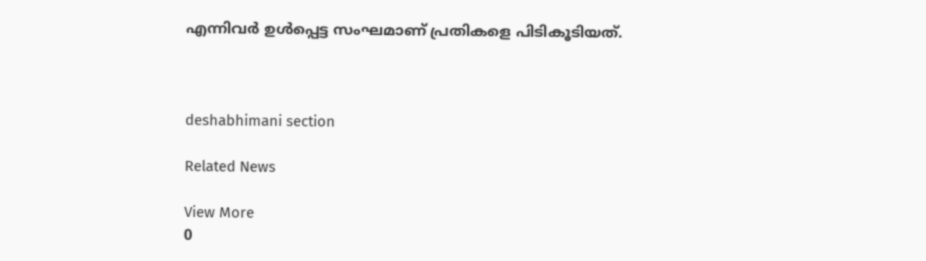എന്നിവർ ഉൾപ്പെട്ട സംഘമാണ്‌ പ്രതികളെ പിടികൂടിയത്‌.



deshabhimani section

Related News

View More
0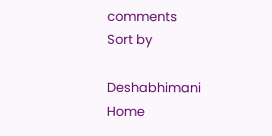comments
Sort by

Deshabhimani
Home